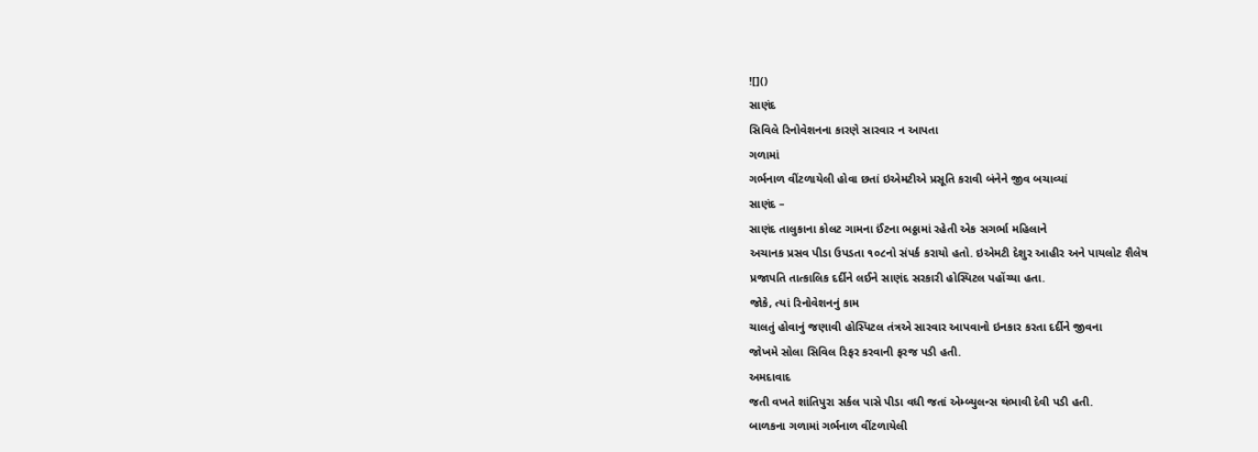![]()
સાણંદ
સિવિલે રિનોવેશનના કારણે સારવાર ન આપતા
ગળામાં
ગર્ભનાળ વીંટળાયેલી હોવા છતાં ઇએમટીએ પ્રસૂતિ કરાવી બંનેને જીવ બચાવ્યાં
સાણંદ –
સાણંદ તાલુકાના કોલટ ગામના ઈંટના ભઠ્ઠામાં રહેતી એક સગર્ભા મહિલાને
અચાનક પ્રસવ પીડા ઉપડતા ૧૦૮નો સંપર્ક કરાયો હતો. ઇએમટી દેશુર આહીર અને પાયલોટ શૈલેષ
પ્રજાપતિ તાત્કાલિક દર્દીને લઈને સાણંદ સરકારી હોસ્પિટલ પહોંચ્યા હતા.
જોકે, ત્યાં રિનોવેશનનું કામ
ચાલતું હોવાનું જણાવી હોસ્પિટલ તંત્રએ સારવાર આપવાનો ઇનકાર કરતા દર્દીને જીવના
જોખમે સોલા સિવિલ રિફર કરવાની ફરજ પડી હતી.
અમદાવાદ
જતી વખતે શાંતિપુરા સર્કલ પાસે પીડા વધી જતાં એમ્બ્યુલન્સ થંભાવી દેવી પડી હતી.
બાળકના ગળામાં ગર્ભનાળ વીંટળાયેલી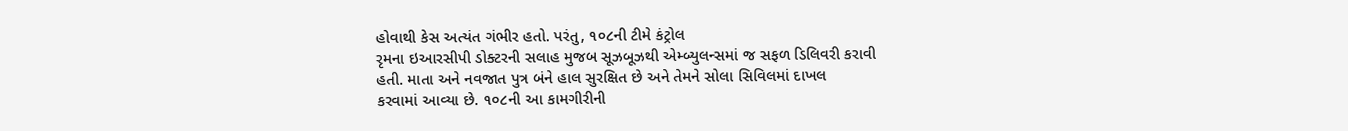હોવાથી કેસ અત્યંત ગંભીર હતો. પરંતુ, ૧૦૮ની ટીમે કંટ્રોલ
રૃમના ઇઆરસીપી ડોક્ટરની સલાહ મુજબ સૂઝબૂઝથી એમ્બ્યુલન્સમાં જ સફળ ડિલિવરી કરાવી
હતી. માતા અને નવજાત પુત્ર બંને હાલ સુરક્ષિત છે અને તેમને સોલા સિવિલમાં દાખલ
કરવામાં આવ્યા છે. ૧૦૮ની આ કામગીરીની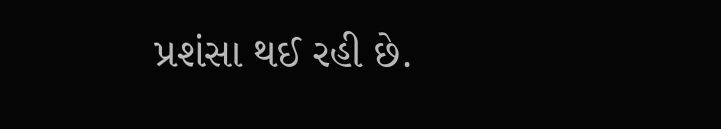પ્રશંસા થઈ રહી છે.